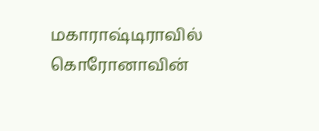மகாராஷ்டிராவில் கொரோனாவின்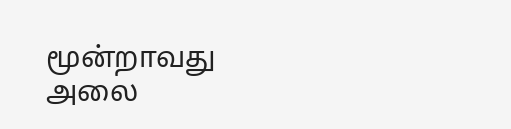மூன்றாவது அலை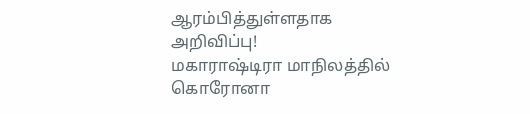ஆரம்பித்துள்ளதாக அறிவிப்பு!
மகாராஷ்டிரா மாநிலத்தில் கொரோனா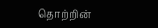தொற்றின்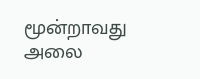மூன்றாவது அலை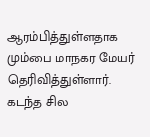ஆரம்பித்துள்ளதாக மும்பை மாநகர மேயர் தெரிவித்துள்ளார். கடந்த சில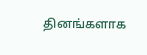தினங்களாக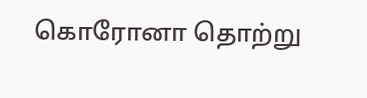கொரோனா தொற்று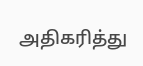அதிகரித்து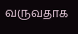வருவதாக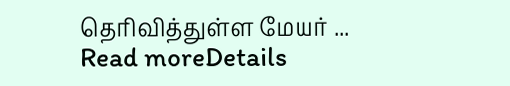தெரிவித்துள்ள மேயர் ...
Read moreDetails